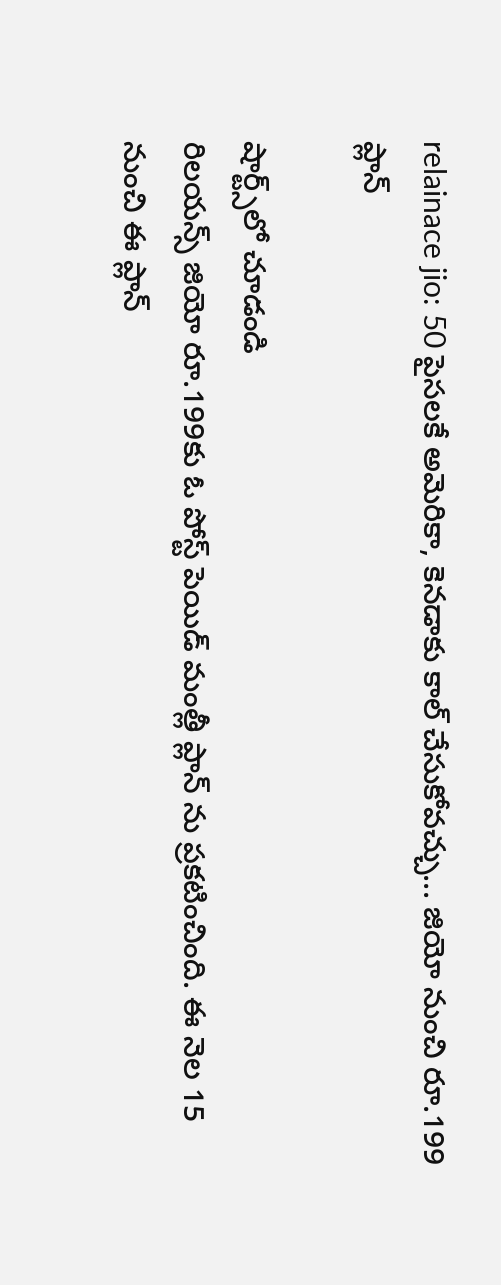relainace jio: 50 పైసలకే అమెరికా, కెనడాకు కాల్ చేసుకోవచ్చు... జియో నుంచి రూ.199 ప్లాన్

షార్ట్స్‌లో చూడండి
రిలయన్స్ జియో రూ.199కు ఓ పోస్ట్ పెయిడ్ మంత్లీ ప్లాన్ ను ప్రకటించింది. ఈ నెల 15 నుంచి ఈ ప్లాన్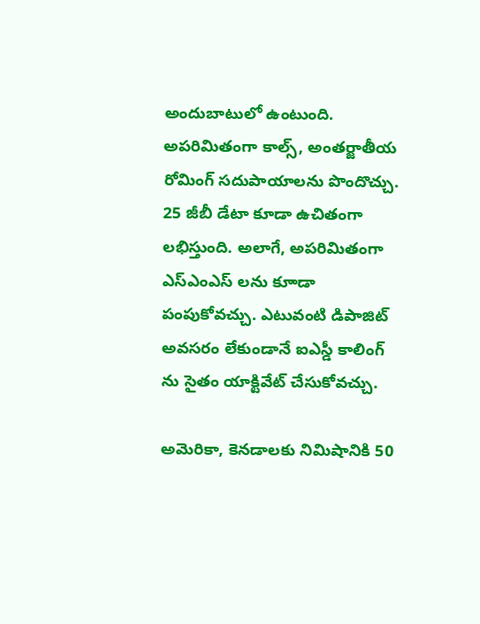అందుబాటులో ఉంటుంది. అపరిమితంగా కాల్స్, అంతర్జాతీయ రోమింగ్ సదుపాయాలను పొందొచ్చు. 25 జీబీ డేటా కూడా ఉచితంగా లభిస్తుంది. అలాగే, అపరిమితంగా ఎస్ఎంఎస్ లను కూాడా పంపుకోవచ్చు. ఎటువంటి డిపాజిట్ అవసరం లేకుండానే ఐఎస్డీ కాలింగ్ ను సైతం యాక్టివేట్ చేసుకోవచ్చు.

అమెరికా, కెనడాలకు నిమిషానికి 50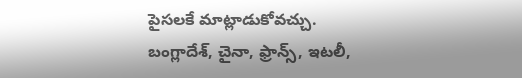పైసలకే మాట్లాడుకోవచ్చు. బంగ్లాదేశ్, చైనా, ఫ్రాన్స్, ఇటలీ,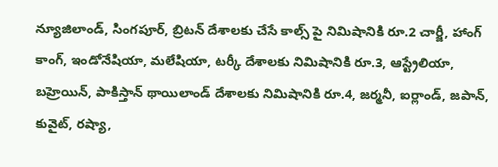న్యూజిలాండ్, సింగపూర్, బ్రిటన్ దేశాలకు చేసే కాల్స్ పై నిమిషానికి రూ.2 చార్జీ, హాంగ్ కాంగ్, ఇండోనేషియా, మలేషియా, టర్కీ దేశాలకు నిమిషానికి రూ.3, ఆస్ట్రేలియా, బహ్రెయిన్, పాకిస్తాన్ థాయిలాండ్ దేశాలకు నిమిషానికి రూ.4, జర్మనీ, ఐర్లాండ్, జపాన్, కువైట్, రష్యా,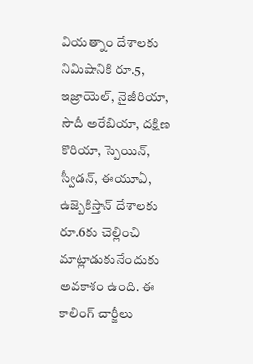వియత్నాం దేశాలకు నిమిషానికి రూ.5, ఇజ్రాయెల్, నైజీరియా, సౌదీ అరేబియా, దక్షిణ కొరియా, స్పెయిన్, స్వీడన్, ఈయూఏ, ఉజ్బెకిస్తాన్ దేశాలకు రూ.6కు చెల్లించి మాట్లాడుకునేందుకు అవకాశం ఉంది. ఈ కాలింగ్ చార్జీలు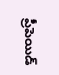ప్రీపెయిడ్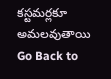కస్టమర్లకూ అమలవుతాయి
Go Back to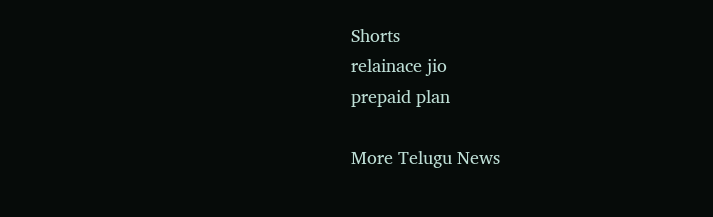Shorts
relainace jio
prepaid plan

More Telugu News